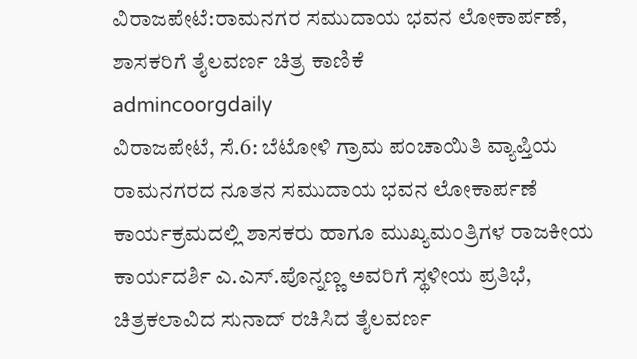ವಿರಾಜಪೇಟೆ:ರಾಮನಗರ ಸಮುದಾಯ ಭವನ ಲೋಕಾರ್ಪಣೆ, ಶಾಸಕರಿಗೆ ತೈಲವರ್ಣ ಚಿತ್ರ ಕಾಣಿಕೆ
admincoorgdaily
ವಿರಾಜಪೇಟೆ, ಸೆ.6: ಬೆಟೋಳಿ ಗ್ರಾಮ ಪಂಚಾಯಿತಿ ವ್ಯಾಪ್ತಿಯ ರಾಮನಗರದ ನೂತನ ಸಮುದಾಯ ಭವನ ಲೋಕಾರ್ಪಣೆ ಕಾರ್ಯಕ್ರಮದಲ್ಲಿ ಶಾಸಕರು ಹಾಗೂ ಮುಖ್ಯಮಂತ್ರಿಗಳ ರಾಜಕೀಯ ಕಾರ್ಯದರ್ಶಿ ಎ.ಎಸ್.ಪೊನ್ನಣ್ಣ ಅವರಿಗೆ ಸ್ಥಳೀಯ ಪ್ರತಿಭೆ, ಚಿತ್ರಕಲಾವಿದ ಸುನಾದ್ ರಚಿಸಿದ ತೈಲವರ್ಣ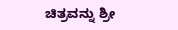ಚಿತ್ರವನ್ನು ಶ್ರೀ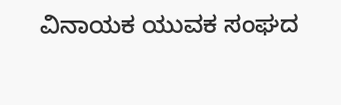ವಿನಾಯಕ ಯುವಕ ಸಂಘದ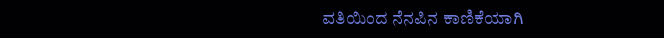ವತಿಯಿಂದ ನೆನಪಿನ ಕಾಣಿಕೆಯಾಗಿ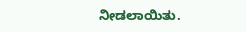ನೀಡಲಾಯಿತು.